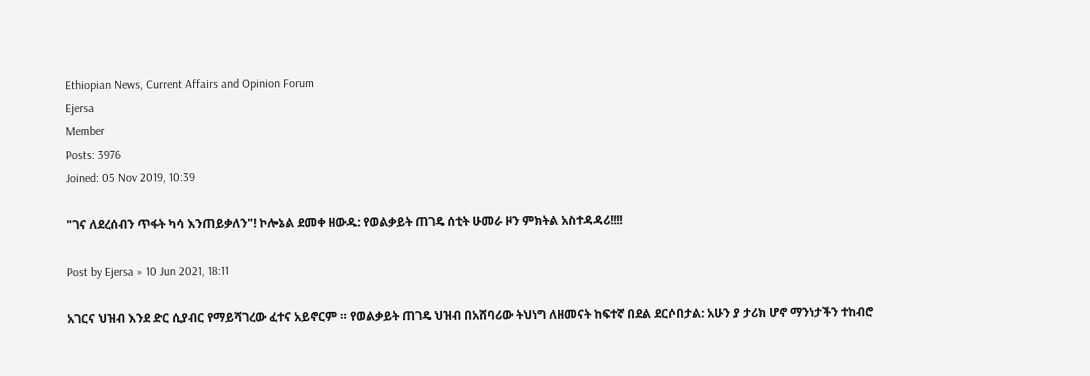Ethiopian News, Current Affairs and Opinion Forum
Ejersa
Member
Posts: 3976
Joined: 05 Nov 2019, 10:39

"ገና ለደረሰብን ጥፋት ካሳ እንጠይቃለን"! ኮሎኔል ደመቀ ዘውዱ: የወልቃይት ጠገዴ ሰቲት ሁመራ ዞን ምክትል አስተዳዳሪ!!!!

Post by Ejersa » 10 Jun 2021, 18:11

አገርና ህዝብ እንደ ድር ሲያብር የማይሻገረው ፈተና አይኖርም ። የወልቃይት ጠገዴ ህዝብ በአሸባሪው ትህነግ ለዘመናት ከፍተኛ በደል ደርሶበታል: አሁን ያ ታሪክ ሆኖ ማንነታችን ተከብሮ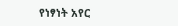የነፃነት አየር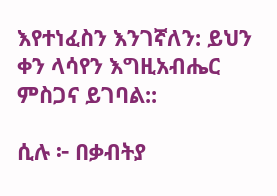እየተነፈስን እንገኛለን: ይህን ቀን ላሳየን እግዚአብሔር ምስጋና ይገባል::

ሲሉ ፦ በቃብትያ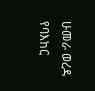ሁመራ ወረዳ የባእከር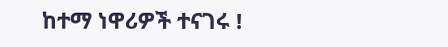ከተማ ነዋሪዎች ተናገሩ !